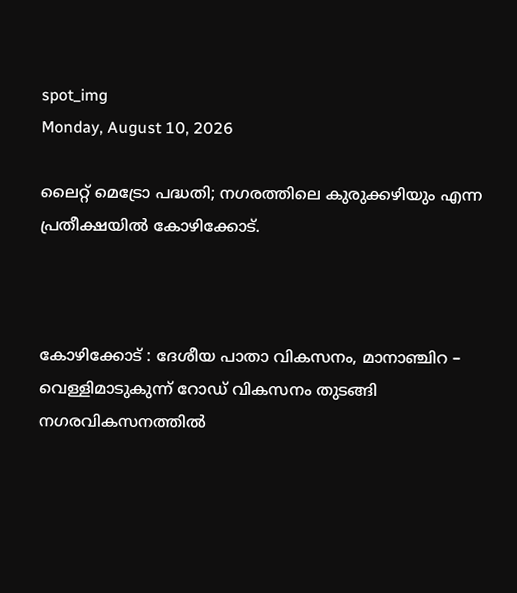spot_img
Monday, August 10, 2026

ലൈറ്റ് മെട്രോ പദ്ധതി; നഗരത്തിലെ കുരുക്കഴിയും എന്ന പ്രതീക്ഷയിൽ കോഴിക്കോട്.



കോഴിക്കോട് : ദേശീയ പാതാ വികസനം, മാനാഞ്ചിറ – വെള്ളിമാടുകുന്ന് റോഡ് വികസനം തുടങ്ങി നഗരവികസനത്തിൽ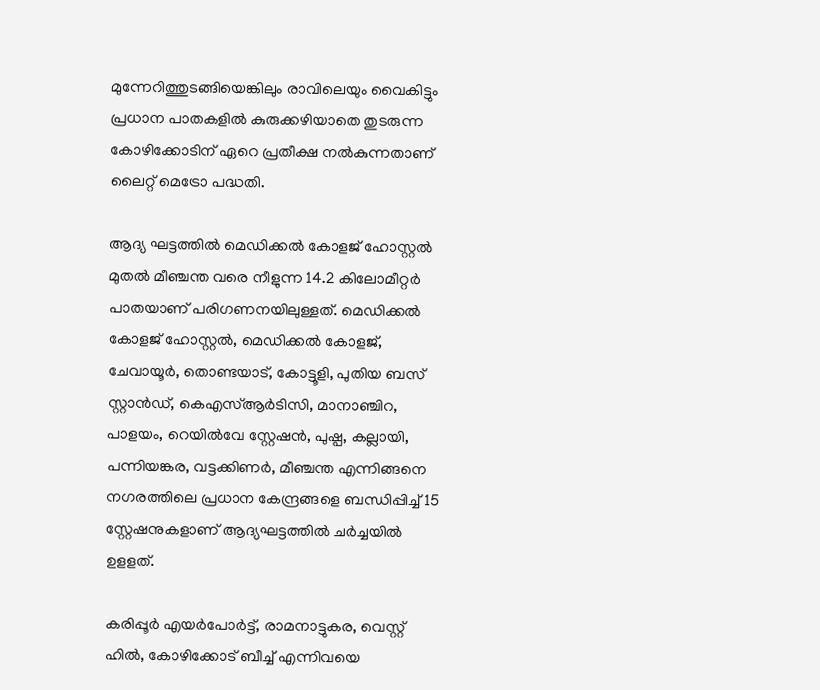മുന്നേറിത്തുടങ്ങിയെങ്കിലും രാവിലെയും വൈകിട്ടും പ്രധാന പാതകളിൽ കുരുക്കഴിയാതെ തുടരുന്ന കോഴിക്കോടിന് ഏറെ പ്രതീക്ഷ നൽകുന്നതാണ് ലൈറ്റ് മെട്രോ പദ്ധതി.

ആദ്യ ഘട്ടത്തിൽ മെഡിക്കൽ കോളജ് ഹോസ്റ്റൽ മുതൽ മീഞ്ചന്ത വരെ നീളുന്ന 14.2 കിലോമീറ്റർ പാതയാണ് പരിഗണനയിലുള്ളത്. മെഡിക്കൽ കോളജ് ഹോസ്റ്റൽ, മെഡിക്കൽ കോളജ്, ചേവായൂർ, തൊണ്ടയാട്, കോട്ടൂളി, പുതിയ ബസ് സ്റ്റാൻഡ്, കെഎസ്ആർടിസി, മാനാഞ്ചിറ, പാളയം, റെയിൽവേ സ്റ്റേഷൻ, പുഷ്പ, കല്ലായി, പന്നിയങ്കര, വട്ടക്കിണർ, മീഞ്ചന്ത എന്നിങ്ങനെ നഗരത്തിലെ പ്രധാന കേന്ദ്രങ്ങളെ ബന്ധിപ്പിച്ച് 15 സ്റ്റേഷനുകളാണ് ആദ്യഘട്ടത്തിൽ ചർച്ചയിൽ ഉളളത്.

കരിപ്പൂർ എയർപോർട്ട്, രാമനാട്ടുകര, വെസ്റ്റ് ഹിൽ, കോഴിക്കോട് ബീച്ച് എന്നിവയെ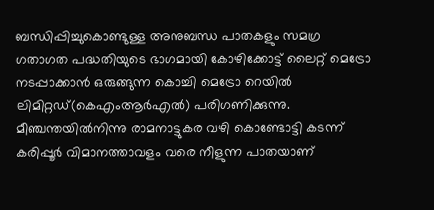ബന്ധിപ്പിച്ചുകൊണ്ടുള്ള അനുബന്ധ പാതകളും സമഗ്ര ഗതാഗത പദ്ധതിയുടെ ഭാഗമായി കോഴിക്കോട്ട് ലൈറ്റ് മെട്രോ നടപ്പാക്കാൻ ഒരുങ്ങുന്ന കൊച്ചി മെട്രോ റെയിൽ ലിമിറ്റഡ്(കെഎംആർഎൽ) പരിഗണിക്കുന്നു. മീഞ്ചന്തയിൽനിന്നു രാമനാട്ടുകര വഴി കൊണ്ടോട്ടി കടന്ന് കരിപ്പൂർ വിമാനത്താവളം വരെ നീളുന്ന പാതയാണ്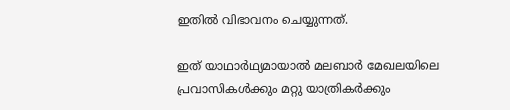ഇതിൽ വിഭാവനം ചെയ്യുന്നത്.

ഇത് യാഥാർഥ്യമായാൽ മലബാർ മേഖലയിലെ പ്രവാസികൾക്കും മറ്റു യാത്രികർക്കും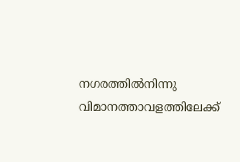നഗരത്തിൽനിന്നു വിമാനത്താവളത്തിലേക്ക്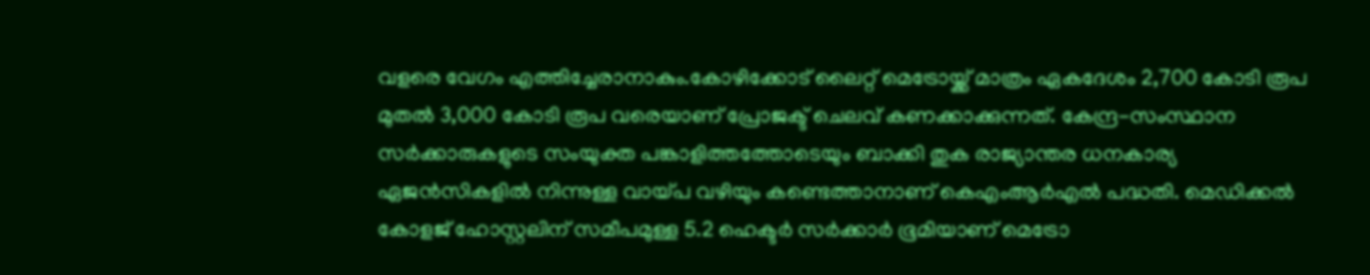വളരെ വേഗം എത്തിച്ചേരാനാകും.കോഴിക്കോട് ലൈറ്റ് മെട്രോയ്ക്ക് മാത്രം ഏകദേശം 2,700 കോടി രൂപ മുതൽ 3,000 കോടി രൂപ വരെയാണ് പ്രോജക്ട് ചെലവ് കണക്കാക്കുന്നത്. കേന്ദ്ര-സംസ്ഥാന സർക്കാരുകളുടെ സംയുക്ത പങ്കാളിത്തത്തോടെയും ബാക്കി തുക രാജ്യാന്തര ധനകാര്യ ഏജൻസികളിൽ നിന്നുള്ള വായ്പ വഴിയും കണ്ടെത്താനാണ് കെഎംആർഎൽ പദ്ധതി. മെഡിക്കൽ കോളജ് ഹോസ്റ്റലിന് സമീപമുള്ള 5.2 ഹെക്ടർ സർക്കാർ ഭൂമിയാണ് മെട്രോ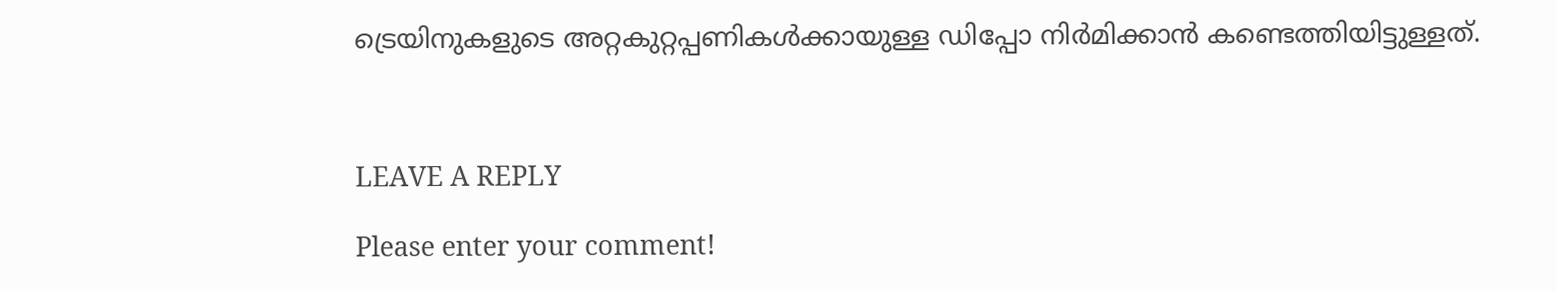ട്രെയിനുകളുടെ അറ്റകുറ്റപ്പണികൾക്കായുള്ള ഡിപ്പോ നിർമിക്കാൻ കണ്ടെത്തിയിട്ടുള്ളത്.



LEAVE A REPLY

Please enter your comment!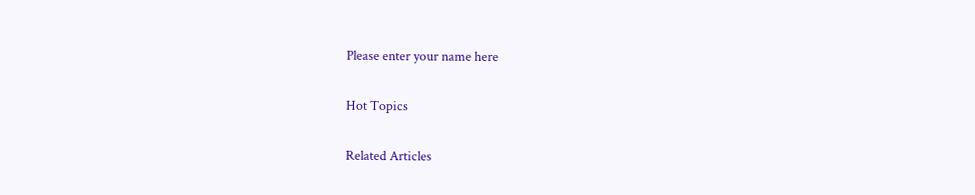Please enter your name here

Hot Topics

Related Articles